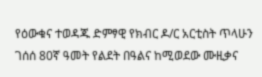የዕውቁና ተወዳጁ ድምፃዊ የክብር ዶ/ር አርቲስት ጥላሁን ገሰሰ 80ኛ ዓመት የልደት በዓልና ከሚወደው ሙዚቃና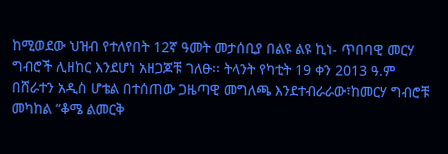ከሚወደው ህዝብ የተለየበት 12ኛ ዓመት መታሰቢያ በልዩ ልዩ ኪነ- ጥበባዊ መርሃ ግብሮች ሊዘከር እንደሆነ አዘጋጆቹ ገለፁ፡፡ ትላንት የካቲት 19 ቀን 2013 ዓ.ም በሸራተን አዲስ ሆቴል በተሰጠው ጋዜጣዊ መግለጫ እንደተብራራው፣ከመርሃ ግብሮቹ መካከል “ቆሜ ልመርቅ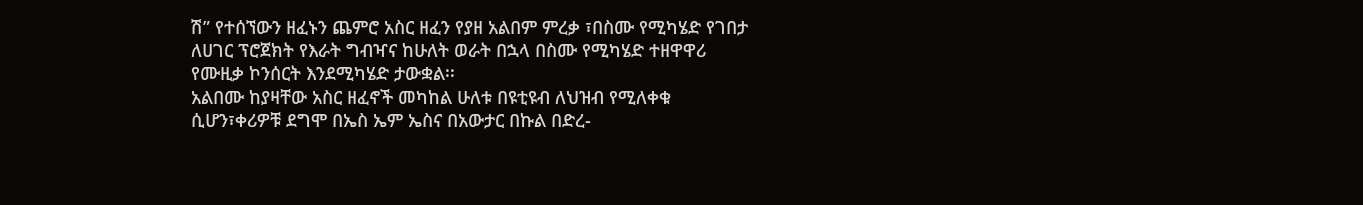ሽ” የተሰኘውን ዘፈኑን ጨምሮ አስር ዘፈን የያዘ አልበም ምረቃ ፣በስሙ የሚካሄድ የገበታ ለሀገር ፕሮጀክት የእራት ግብዣና ከሁለት ወራት በኋላ በስሙ የሚካሄድ ተዘዋዋሪ የሙዚቃ ኮንሰርት እንደሚካሄድ ታውቋል፡፡
አልበሙ ከያዛቸው አስር ዘፈኖች መካከል ሁለቱ በዩቲዩብ ለህዝብ የሚለቀቁ ሲሆን፣ቀሪዎቹ ደግሞ በኤስ ኤም ኤስና በአውታር በኩል በድረ-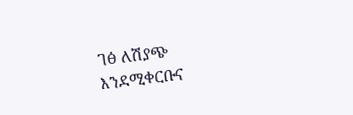ገፅ ለሽያጭ
እንደሚቀርቡና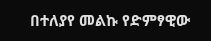በተለያየ መልኩ የድምፃዊው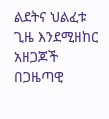ልደትና ህልፈቱ ጊዜ እንደሚዘከር አዘጋጆች በጋዜጣዊ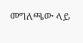መግለጫው ላይ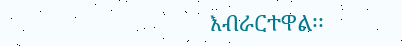እብራርተዋል፡፡